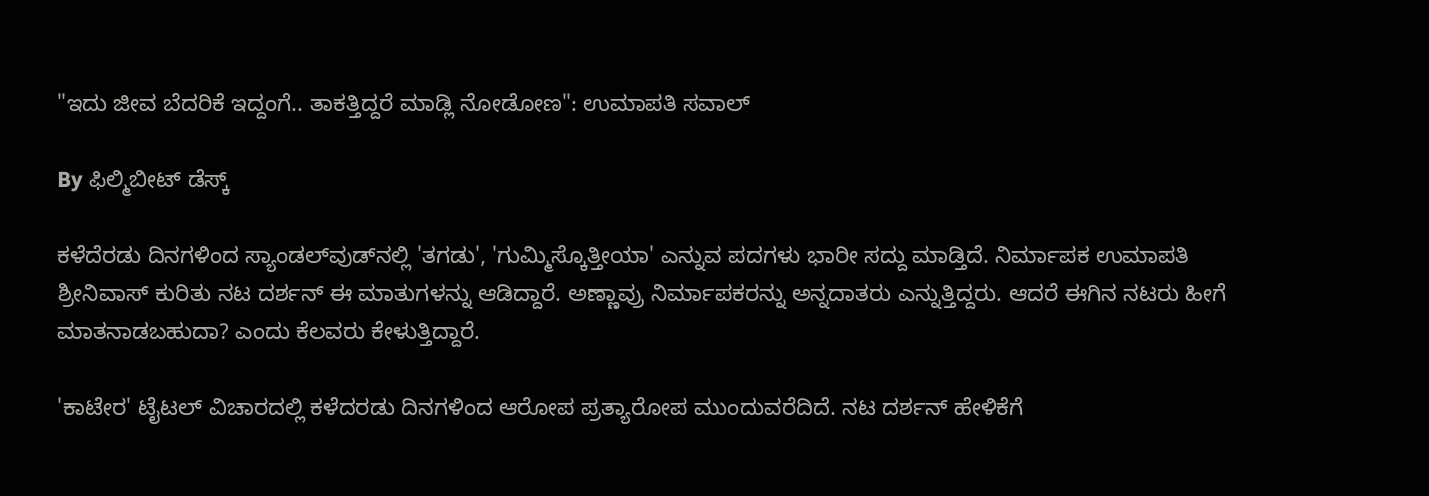"ಇದು ಜೀವ ಬೆದರಿಕೆ ಇದ್ದಂಗೆ.. ತಾಕತ್ತಿದ್ದರೆ ಮಾಡ್ಲಿ ನೋಡೋಣ": ಉಮಾಪತಿ ಸವಾಲ್

By ಫಿಲ್ಮಿಬೀಟ್ ಡೆಸ್ಕ್

ಕಳೆದೆರಡು ದಿನಗಳಿಂದ ಸ್ಯಾಂಡಲ್‌ವುಡ್‌ನಲ್ಲಿ 'ತಗಡು', 'ಗುಮ್ಮಿಸ್ಕೊತ್ತೀಯಾ' ಎನ್ನುವ ಪದಗಳು ಭಾರೀ ಸದ್ದು ಮಾಡ್ತಿದೆ. ನಿರ್ಮಾಪಕ ಉಮಾಪತಿ ಶ್ರೀನಿವಾಸ್ ಕುರಿತು ನಟ ದರ್ಶನ್ ಈ ಮಾತುಗಳನ್ನು ಆಡಿದ್ದಾರೆ. ಅಣ್ಣಾವ್ರು ನಿರ್ಮಾಪಕರನ್ನು ಅನ್ನದಾತರು ಎನ್ನುತ್ತಿದ್ದರು. ಆದರೆ ಈಗಿನ ನಟರು ಹೀಗೆ ಮಾತನಾಡಬಹುದಾ? ಎಂದು ಕೆಲವರು ಕೇಳುತ್ತಿದ್ದಾರೆ.

'ಕಾಟೇರ' ಟೈಟಲ್ ವಿಚಾರದಲ್ಲಿ ಕಳೆದರಡು ದಿನಗಳಿಂದ ಆರೋಪ ಪ್ರತ್ಯಾರೋಪ ಮುಂದುವರೆದಿದೆ. ನಟ ದರ್ಶನ್ ಹೇಳಿಕೆಗೆ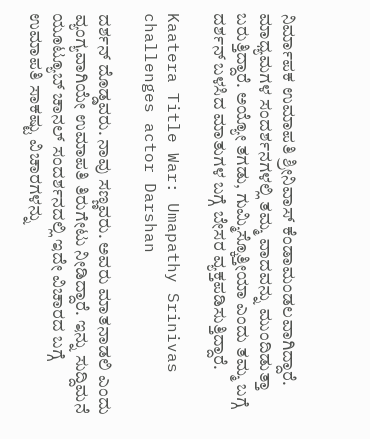ನಿರ್ಮಾಪಕ ಉಮಾಪತಿ ಶ್ರೀನಿವಾಸ್ ಕೆಂಡಾಮಂಡಲವಾಗಿದ್ದಾರೆ. ಮಾಧ್ಯಮಗಳ ಸಂದರ್ಶನಗಳಲ್ಲಿ ತಮ್ಮ ವಾದವನ್ನು ಮುಂದಿಡುತ್ತಾ ಬರುತ್ತಿದ್ದಾರೆ. ಅಯ್ಯೋ ತಗಡು, ಗುಮ್ಮಿಸ್ಕೊತ್ತೀಯಾ ಎಂದು ತಮ್ಮ ಬಗ್ಗೆ ದರ್ಶನ್ ಬಳಸಿದ ಮಾತುಗಳ ಬಗ್ಗೆ ಬೇಸರ ವ್ಯಕ್ತಪಡಿಸುತ್ತಿದ್ದಾರೆ.

Kaatera Title War: Umapathy Srinivas challenges actor Darshan

ದರ್ಶನ್ ದೊಡ್ಡವರು. ನಾವು ಸಣ್ಣವರು. ಅವರು ಮಾತನಾಡಲಿ ಎಂದು ವ್ಯಂಗ್ಯವಾಗಿಯೇ ಉಮಾಪತಿ ತಿರುಗೇಟು ನೀಡಿದ್ದಾರೆ. ಇನ್ನು ಸುದ್ದಿಮನೆ ಯೂಟ್ಯೂಬ್‌ ಚಾನಲ್ ಸಂದರ್ಶನದಲ್ಲಿ ಇದೇ ವಿಚಾರದ ಬಗ್ಗೆ ಉಮಾಪತಿ ಸಾಕಷ್ಟು ವಿಚಾರಗಳನ್ನು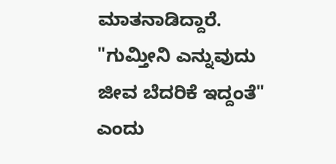ಮಾತನಾಡಿದ್ದಾರೆ. "ಗುಮ್ತೀನಿ ಎನ್ನುವುದು ಜೀವ ಬೆದರಿಕೆ ಇದ್ದಂತೆ" ಎಂದು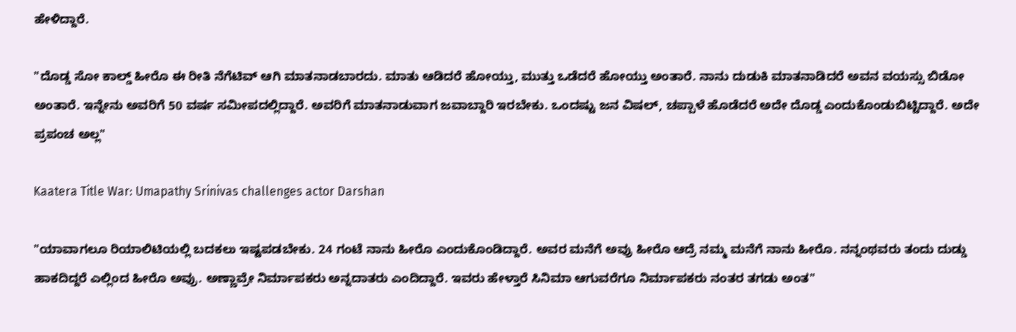ಹೇಳಿದ್ದಾರೆ.

"ದೊಡ್ಡ ಸೋ ಕಾಲ್ಡ್ ಹೀರೊ ಈ ರೀತಿ ನೆಗೆಟಿವ್ ಆಗಿ ಮಾತನಾಡಬಾರದು. ಮಾತು ಆಡಿದರೆ ಹೋಯ್ತು, ಮುತ್ತು ಒಡೆದರೆ ಹೋಯ್ತು ಅಂತಾರೆ. ನಾನು ದುಡುಕಿ ಮಾತನಾಡಿದರೆ ಅವನ ವಯಸ್ಸು ಬಿಡೋ ಅಂತಾರೆ. ಇನ್ನೇನು ಅವರಿಗೆ 50 ವರ್ಷ ಸಮೀಪದಲ್ಲಿದ್ದಾರೆ. ಅವರಿಗೆ ಮಾತನಾಡುವಾಗ ಜವಾಬ್ದಾರಿ ಇರಬೇಕು. ಒಂದಷ್ಟು ಜನ ವಿಷಲ್, ಚಪ್ಪಾಳೆ ಹೊಡೆದರೆ ಅದೇ ದೊಡ್ಡ ಎಂದುಕೊಂಡುಬಿಟ್ಟಿದ್ದಾರೆ. ಅದೇ ಪ್ರಪಂಚ ಅಲ್ಲ"

Kaatera Title War: Umapathy Srinivas challenges actor Darshan

"ಯಾವಾಗಲೂ ರಿಯಾಲಿಟಿಯಲ್ಲಿ ಬದಕಲು ಇಷ್ಟಪಡಬೇಕು. 24 ಗಂಟೆ ನಾನು ಹೀರೊ ಎಂದುಕೊಂಡಿದ್ದಾರೆ. ಅವರ ಮನೆಗೆ ಅವ್ರು ಹೀರೊ ಆದ್ರೆ ನಮ್ಮ ಮನೆಗೆ ನಾನು ಹೀರೊ. ನನ್ನಂಥವರು ತಂದು ದುಡ್ಡು ಹಾಕದಿದ್ದರೆ ಎಲ್ಲಿಂದ ಹೀರೊ ಅವ್ರು. ಅಣ್ಣಾವ್ರೇ ನಿರ್ಮಾಪಕರು ಅನ್ನದಾತರು ಎಂದಿದ್ದಾರೆ. ಇವರು ಹೇಳ್ತಾರೆ ಸಿನಿಮಾ ಆಗುವರೆಗೂ ನಿರ್ಮಾಪಕರು ನಂತರ ತಗಡು ಅಂತ"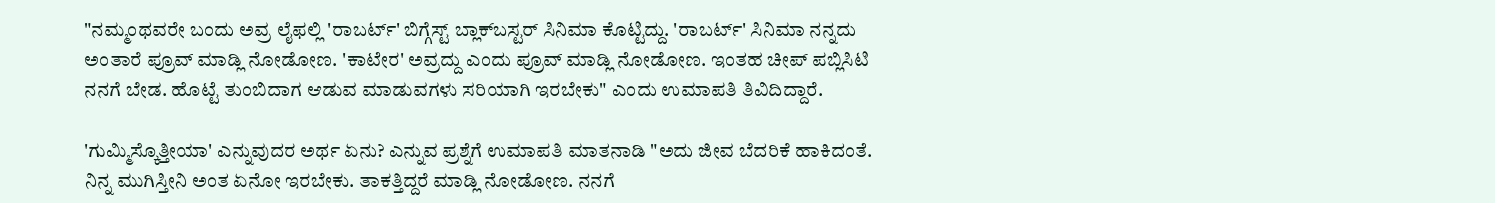"ನಮ್ಮಂಥವರೇ ಬಂದು ಅವ್ರ ಲೈಫಲ್ಲಿ 'ರಾಬರ್ಟ್' ಬಿಗ್ಗೆಸ್ಟ್ ಬ್ಲಾಕ್‌ಬಸ್ಟರ್ ಸಿನಿಮಾ ಕೊಟ್ಟಿದ್ದು. 'ರಾಬರ್ಟ್' ಸಿನಿಮಾ ನನ್ನದು ಅಂತಾರೆ ಪ್ರೂವ್ ಮಾಡ್ಲಿ ನೋಡೋಣ. 'ಕಾಟೇರ' ಅವ್ರದ್ದು ಎಂದು ಪ್ರೂವ್ ಮಾಡ್ಲಿ ನೋಡೋಣ. ಇಂತಹ ಚೀಪ್ ಪಬ್ಲಿಸಿಟಿ ನನಗೆ ಬೇಡ. ಹೊಟ್ಟೆ ತುಂಬಿದಾಗ ಆಡುವ ಮಾಡುವಗಳು ಸರಿಯಾಗಿ ಇರಬೇಕು" ಎಂದು ಉಮಾಪತಿ ತಿವಿದಿದ್ದಾರೆ.

'ಗುಮ್ಮಿಸ್ಕೊತ್ತೀಯಾ' ಎನ್ನುವುದರ ಅರ್ಥ ಏನು? ಎನ್ನುವ ಪ್ರಶ್ನೆಗೆ ಉಮಾಪತಿ ಮಾತನಾಡಿ "ಅದು ಜೀವ ಬೆದರಿಕೆ ಹಾಕಿದಂತೆ. ನಿನ್ನ ಮುಗಿಸ್ತೀನಿ ಅಂತ ಏನೋ ಇರಬೇಕು. ತಾಕತ್ತಿದ್ದರೆ ಮಾಡ್ಲಿ ನೋಡೋಣ. ನನಗೆ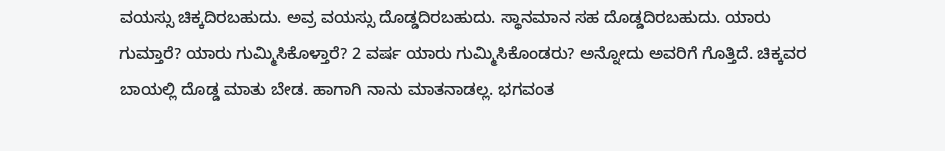ವಯಸ್ಸು ಚಿಕ್ಕದಿರಬಹುದು. ಅವ್ರ ವಯಸ್ಸು ದೊಡ್ಡದಿರಬಹುದು. ಸ್ಥಾನಮಾನ ಸಹ ದೊಡ್ಡದಿರಬಹುದು. ಯಾರು ಗುಮ್ತಾರೆ? ಯಾರು ಗುಮ್ಮಿಸಿಕೊಳ್ತಾರೆ? 2 ವರ್ಷ ಯಾರು ಗುಮ್ಮಿಸಿಕೊಂಡರು? ಅನ್ನೋದು ಅವರಿಗೆ ಗೊತ್ತಿದೆ. ಚಿಕ್ಕವರ ಬಾಯಲ್ಲಿ ದೊಡ್ಡ ಮಾತು ಬೇಡ. ಹಾಗಾಗಿ ನಾನು ಮಾತನಾಡಲ್ಲ. ಭಗವಂತ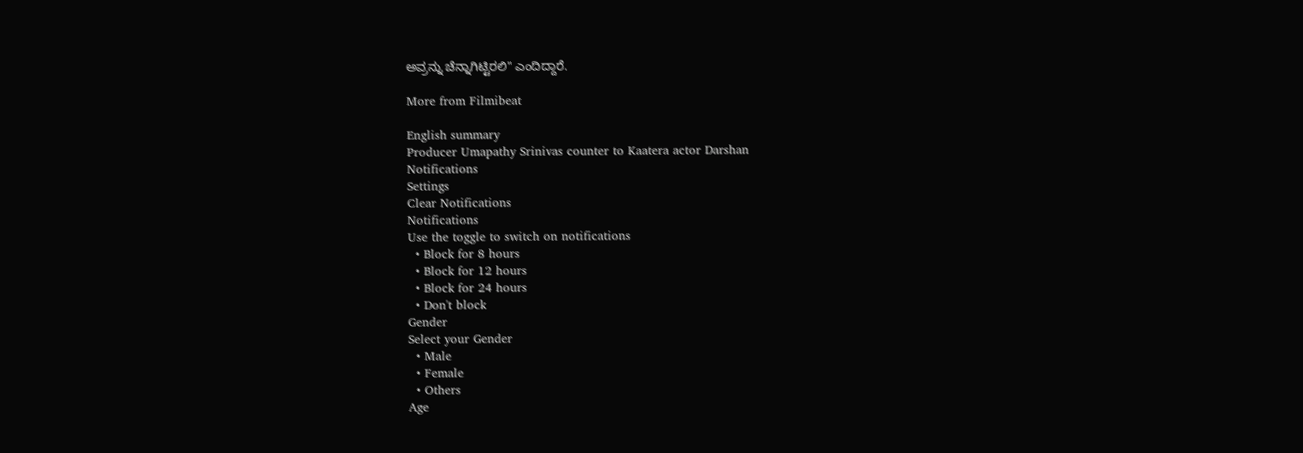ಅವ್ರನ್ನು ಚೆನ್ನಾಗಿಟ್ಟಿರಲಿ" ಎಂದಿದ್ದಾರೆ.

More from Filmibeat

English summary
Producer Umapathy Srinivas counter to Kaatera actor Darshan
Notifications
Settings
Clear Notifications
Notifications
Use the toggle to switch on notifications
  • Block for 8 hours
  • Block for 12 hours
  • Block for 24 hours
  • Don't block
Gender
Select your Gender
  • Male
  • Female
  • Others
Age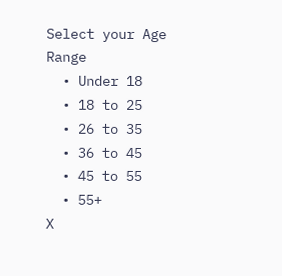Select your Age Range
  • Under 18
  • 18 to 25
  • 26 to 35
  • 36 to 45
  • 45 to 55
  • 55+
X